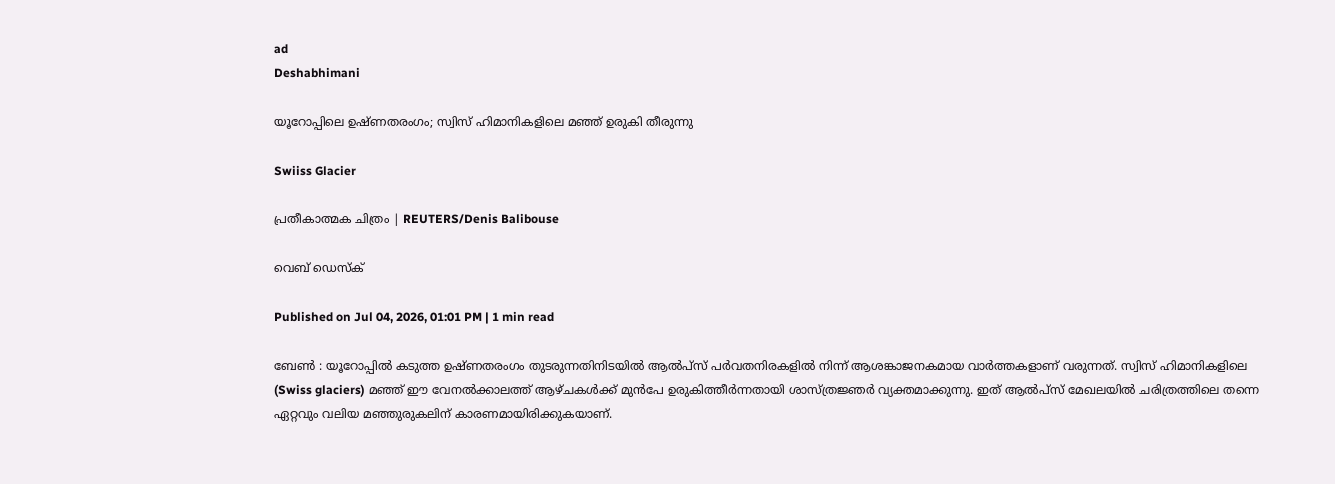ad
Deshabhimani

യൂറോപ്പിലെ ഉഷ്ണതരംഗം; സ്വിസ് ഹിമാനികളിലെ മഞ്ഞ് ഉരുകി തീരുന്നു

Swiiss Glacier

പ്രതീകാത്മക ചിത്രം | REUTERS/Denis Balibouse

വെബ് ഡെസ്ക്

Published on Jul 04, 2026, 01:01 PM | 1 min read

ബേൺ : യൂറോപ്പിൽ കടുത്ത ഉഷ്ണതരംഗം തുടരുന്നതിനിടയിൽ ആൽപ്സ് പർവതനിരകളിൽ നിന്ന് ആശങ്കാജനകമായ വാർത്തകളാണ് വരുന്നത്. സ്വിസ് ഹിമാനികളിലെ (Swiss glaciers) മഞ്ഞ് ഈ വേനൽക്കാലത്ത് ആഴ്ചകൾക്ക് മുൻപേ ഉരുകിത്തീർന്നതായി ശാസ്ത്രജ്ഞർ വ്യക്തമാക്കുന്നു. ഇത് ആൽപ്സ് മേഖലയിൽ ചരിത്രത്തിലെ തന്നെ ഏറ്റവും വലിയ മഞ്ഞുരുകലിന് കാരണമായിരിക്കുകയാണ്.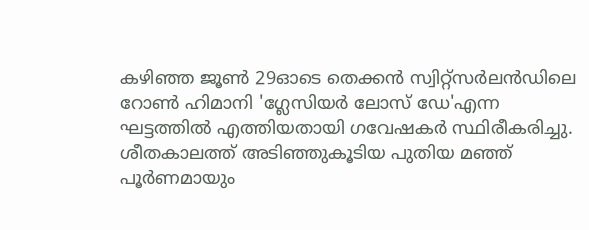കഴിഞ്ഞ ജൂൺ 29ഓടെ തെക്കൻ സ്വിറ്റ്സർലൻഡിലെ റോൺ ഹിമാനി 'ഗ്ലേസിയർ ലോസ് ഡേ'എന്ന ഘട്ടത്തിൽ എത്തിയതായി ഗവേഷകർ സ്ഥിരീകരിച്ചു. ശീതകാലത്ത് അടിഞ്ഞുകൂടിയ പുതിയ മഞ്ഞ് പൂർണമായും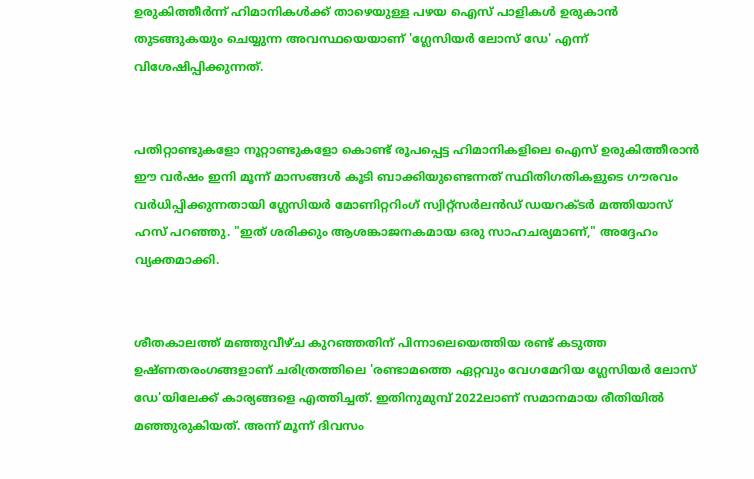ഉരുകിത്തീർന്ന് ഹിമാനികൾക്ക് താഴെയുള്ള പഴയ ഐസ് പാളികൾ ഉരുകാൻ തുടങ്ങുകയും ചെയ്യുന്ന അവസ്ഥയെയാണ് 'ഗ്ലേസിയർ ലോസ് ഡേ' എന്ന് വിശേഷിപ്പിക്കുന്നത്.


പതിറ്റാണ്ടുകളോ നൂറ്റാണ്ടുകളോ കൊണ്ട് രൂപപ്പെട്ട ഹിമാനികളിലെ ഐസ് ഉരുകിത്തീരാൻ ഈ വർഷം ഇനി മൂന്ന് മാസങ്ങൾ കൂടി ബാക്കിയുണ്ടെന്നത് സ്ഥിതിഗതികളുടെ ഗൗരവം വർധിപ്പിക്കുന്നതായി ഗ്ലേസിയർ മോണിറ്ററിംഗ് സ്വിറ്റ്സർലൻഡ് ഡയറക്ടർ മത്തിയാസ് ഹസ് പറഞ്ഞു. "ഇത് ശരിക്കും ആശങ്കാജനകമായ ഒരു സാഹചര്യമാണ്," അദ്ദേഹം വ്യക്തമാക്കി.


ശീതകാലത്ത് മഞ്ഞുവീഴ്ച കുറഞ്ഞതിന് പിന്നാലെയെത്തിയ രണ്ട് കടുത്ത ഉഷ്ണതരംഗങ്ങളാണ് ചരിത്രത്തിലെ 'രണ്ടാമത്തെ ഏറ്റവും വേഗമേറിയ ഗ്ലേസിയർ ലോസ് ഡേ'യിലേക്ക് കാര്യങ്ങളെ എത്തിച്ചത്. ഇതിനുമുമ്പ് 2022ലാണ് സമാനമായ രീതിയിൽ മഞ്ഞുരുകിയത്. അന്ന് മൂന്ന് ദിവസം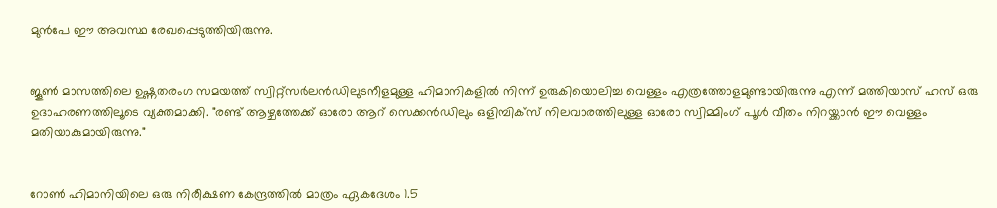മുൻപേ ഈ അവസ്ഥ രേഖപ്പെടുത്തിയിരുന്നു.


ജൂൺ മാസത്തിലെ ഉഷ്ണതരംഗ സമയത്ത് സ്വിറ്റ്‌സർലൻഡിലുടനീളമുള്ള ഹിമാനികളിൽ നിന്ന് ഉരുകിയൊലിച്ച വെള്ളം എത്രത്തോളമുണ്ടായിരുന്നു എന്ന് മത്തിയാസ് ഹസ് ഒരു ഉദാഹരണത്തിലൂടെ വ്യക്തമാക്കി. "രണ്ട് ആഴ്ചത്തേക്ക് ഓരോ ആറ് സെക്കൻഡിലും ഒളിമ്പിക്സ് നിലവാരത്തിലുള്ള ഓരോ സ്വിമ്മിംഗ് പൂൾ വീതം നിറയ്ക്കാൻ ഈ വെള്ളം മതിയാകുമായിരുന്നു."


റോൺ ഹിമാനിയിലെ ഒരു നിരീക്ഷണ കേന്ദ്രത്തിൽ മാത്രം ഏകദേശം 1.5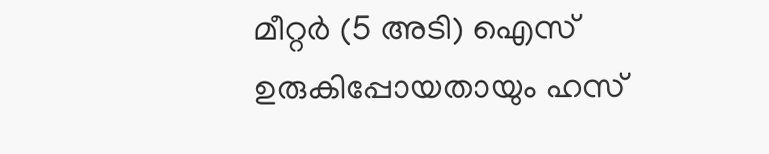മീറ്റർ (5 അടി) ഐസ് ഉരുകിപ്പോയതായും ഹസ്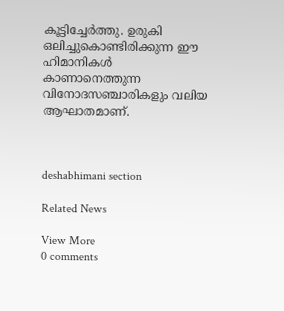കൂട്ടിച്ചേർത്തു. ഉരുകി ഒലിച്ചുകൊണ്ടിരിക്കുന്ന ഈ ഹിമാനികൾ കാണാനെത്തുന്ന വിനോദസഞ്ചാരികളും വലിയ ആഘാതമാണ്.



deshabhimani section

Related News

View More
0 comments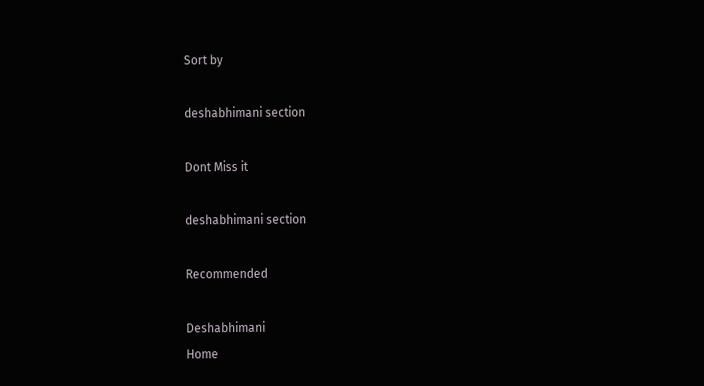Sort by

deshabhimani section

Dont Miss it

deshabhimani section

Recommended

Deshabhimani
Home